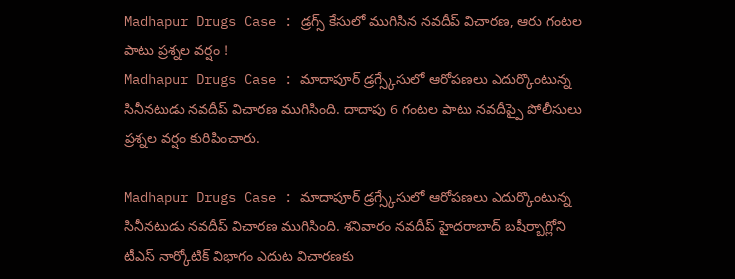Madhapur Drugs Case : డ్రగ్స్ కేసులో ముగిసిన నవదీప్ విచారణ, ఆరు గంటల పాటు ప్రశ్నల వర్షం !
Madhapur Drugs Case : మాదాపూర్ డ్రగ్స్కేసులో ఆరోపణలు ఎదుర్కొంటున్న సినీనటుడు నవదీప్ విచారణ ముగిసింది. దాదాపు 6 గంటల పాటు నవదీప్పై పోలీసులు ప్రశ్నల వర్షం కురిపించారు.

Madhapur Drugs Case : మాదాపూర్ డ్రగ్స్కేసులో ఆరోపణలు ఎదుర్కొంటున్న సినీనటుడు నవదీప్ విచారణ ముగిసింది. శనివారం నవదీప్ హైదరాబాద్ బషీర్బాగ్లోని టీఎస్ నార్కోటిక్ విభాగం ఎదుట విచారణకు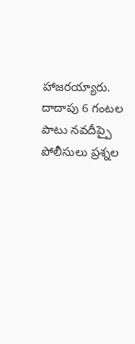హాజరయ్యారు. దాదాపు 6 గంటల పాటు నవదీప్పై పోలీసులు ప్రశ్నల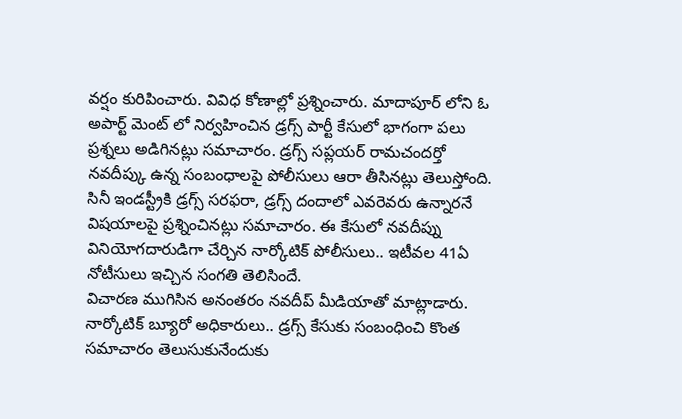వర్షం కురిపించారు. వివిధ కోణాల్లో ప్రశ్నించారు. మాదాపూర్ లోని ఓ అపార్ట్ మెంట్ లో నిర్వహించిన డ్రగ్స్ పార్టీ కేసులో భాగంగా పలు ప్రశ్నలు అడిగినట్లు సమాచారం. డ్రగ్స్ సప్లయర్ రామచందర్తో నవదీప్కు ఉన్న సంబంధాలపై పోలీసులు ఆరా తీసినట్లు తెలుస్తోంది. సినీ ఇండస్ట్రీకి డ్రగ్స్ సరఫరా, డ్రగ్స్ దందాలో ఎవరెవరు ఉన్నారనే విషయాలపై ప్రశ్నించినట్లు సమాచారం. ఈ కేసులో నవదీప్ను వినియోగదారుడిగా చేర్చిన నార్కోటిక్ పోలీసులు.. ఇటీవల 41ఏ నోటీసులు ఇచ్చిన సంగతి తెలిసిందే.
విచారణ ముగిసిన అనంతరం నవదీప్ మీడియాతో మాట్లాడారు. నార్కోటిక్ బ్యూరో అధికారులు.. డ్రగ్స్ కేసుకు సంబంధించి కొంత సమాచారం తెలుసుకునేందుకు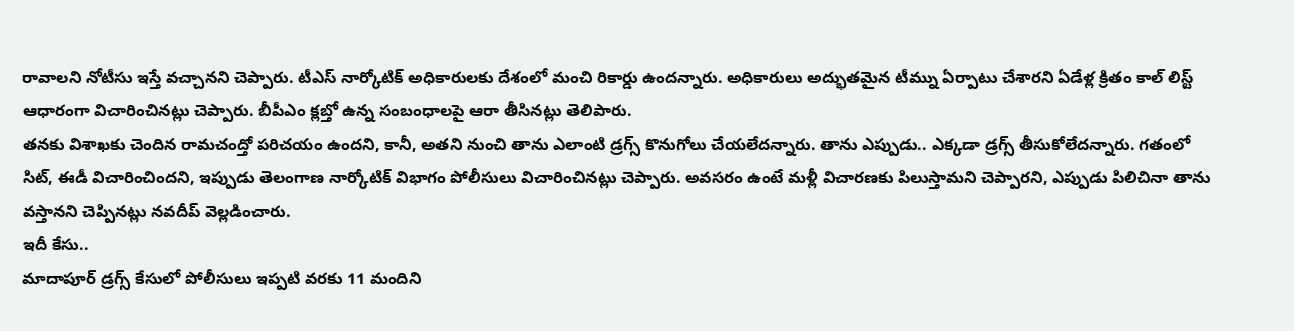రావాలని నోటీసు ఇస్తే వచ్చానని చెప్పారు. టీఎస్ నార్కోటిక్ అధికారులకు దేశంలో మంచి రికార్డు ఉందన్నారు. అధికారులు అద్భుతమైన టీమ్ను ఏర్పాటు చేశారని ఏడేళ్ల క్రితం కాల్ లిస్ట్ ఆధారంగా విచారించినట్లు చెప్పారు. బీపీఎం క్లబ్తో ఉన్న సంబంధాలపై ఆరా తీసినట్లు తెలిపారు.
తనకు విశాఖకు చెందిన రామచంద్తో పరిచయం ఉందని, కానీ, అతని నుంచి తాను ఎలాంటి డ్రగ్స్ కొనుగోలు చేయలేదన్నారు. తాను ఎప్పుడు.. ఎక్కడా డ్రగ్స్ తీసుకోలేదన్నారు. గతంలో సిట్, ఈడీ విచారించిందని, ఇప్పుడు తెలంగాణ నార్కోటిక్ విభాగం పోలీసులు విచారించినట్లు చెప్పారు. అవసరం ఉంటే మళ్లీ విచారణకు పిలుస్తామని చెప్పారని, ఎప్పుడు పిలిచినా తాను వస్తానని చెప్పినట్లు నవదీప్ వెల్లడించారు.
ఇదీ కేసు..
మాదాపూర్ డ్రగ్స్ కేసులో పోలీసులు ఇప్పటి వరకు 11 మందిని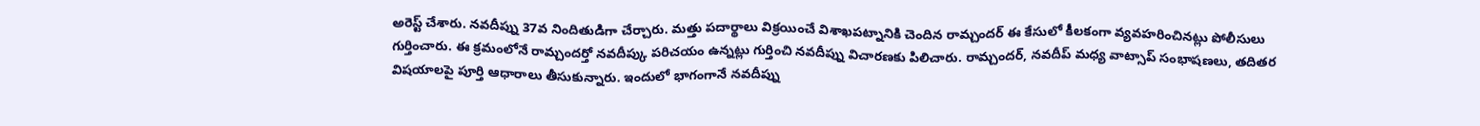అరెస్ట్ చేశారు. నవదీప్ను 37వ నిందితుడిగా చేర్చారు. మత్తు పదార్థాలు విక్రయించే విశాఖపట్నానికి చెందిన రామ్చందర్ ఈ కేసులో కీలకంగా వ్యవహరించినట్లు పోలీసులు గుర్తించారు. ఈ క్రమంలోనే రామ్చందర్తో నవదీప్కు పరిచయం ఉన్నట్లు గుర్తించి నవదీప్ను విచారణకు పిలిచారు. రామ్చందర్, నవదీప్ మధ్య వాట్సాప్ సంభాషణలు, తదితర విషయాలపై పూర్తి ఆధారాలు తీసుకున్నారు. ఇందులో భాగంగానే నవదీప్ను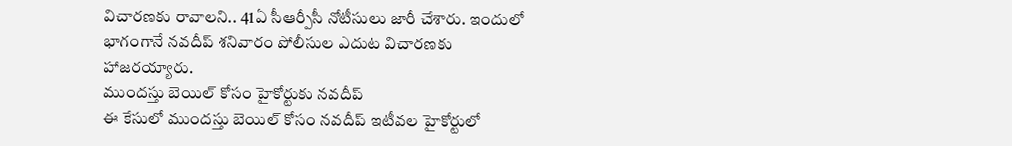విచారణకు రావాలని.. 41ఏ సీఆర్పీసీ నోటీసులు జారీ చేశారు. ఇందులో భాగంగానే నవదీప్ శనివారం పోలీసుల ఎదుట విచారణకు హాజరయ్యారు.
ముందస్తు బెయిల్ కోసం హైకోర్టుకు నవదీప్
ఈ కేసులో ముందస్తు బెయిల్ కోసం నవదీప్ ఇటీవల హైకోర్టులో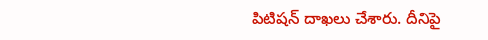పిటిషన్ దాఖలు చేశారు. దీనిపై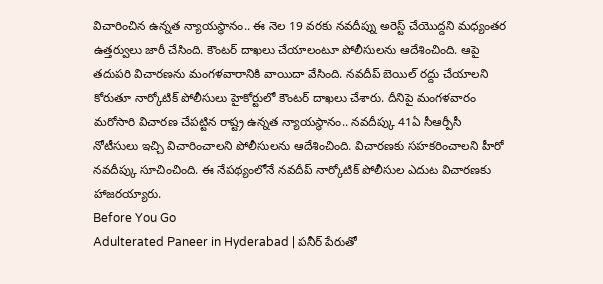విచారించిన ఉన్నత న్యాయస్థానం.. ఈ నెల 19 వరకు నవదీప్ను అరెస్ట్ చేయొద్దని మధ్యంతర ఉత్తర్వులు జారీ చేసింది. కౌంటర్ దాఖలు చేయాలంటూ పోలీసులను ఆదేశించింది. ఆపై తదుపరి విచారణను మంగళవారానికి వాయిదా వేసింది. నవదీప్ బెయిల్ రద్దు చేయాలని కోరుతూ నార్కోటిక్ పోలీసులు హైకోర్టులో కౌంటర్ దాఖలు చేశారు. దీనిపై మంగళవారం మరోసారి విచారణ చేపట్టిన రాష్ట్ర ఉన్నత న్యాయస్థానం.. నవదీప్కు 41ఏ సీఆర్పీసీ నోటీసులు ఇచ్చి విచారించాలని పోలీసులను ఆదేశించింది. విచారణకు సహకరించాలని హీరో నవదీప్కు సూచించింది. ఈ నేపథ్యంలోనే నవదీప్ నార్కోటిక్ పోలీసుల ఎదుట విచారణకు హాజరయ్యారు.
Before You Go
Adulterated Paneer in Hyderabad | పనీర్ పేరుతో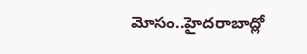మోసం..హైదరాబాద్లో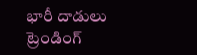భారీ దాడులు
ట్రెండింగ్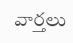వార్తలు